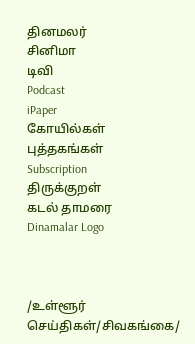தினமலர்
சினிமா
டிவி
Podcast
iPaper
கோயில்கள்
புத்தகங்கள்
Subscription
திருக்குறள்
கடல் தாமரை
Dinamalar Logo



/உள்ளூர் செய்திகள்/சிவகங்கை/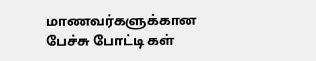மாணவர்களுக்கான பேச்சு போட்டி கள்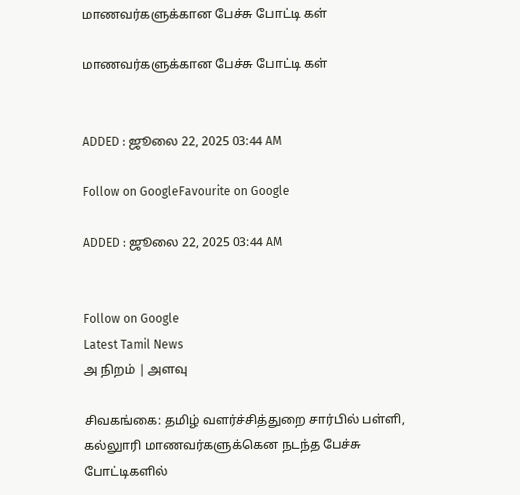மாணவர்களுக்கான பேச்சு போட்டி கள்

மாணவர்களுக்கான பேச்சு போட்டி கள்


ADDED : ஜூலை 22, 2025 03:44 AM

Follow on GoogleFavourite on Google

ADDED : ஜூலை 22, 2025 03:44 AM


Follow on Google
Latest Tamil News
அ நிறம் | அளவு

சிவகங்கை: தமிழ் வளர்ச்சித்துறை சார்பில் பள்ளி, கல்லுாரி மாணவர்களுக்கென நடந்த பேச்சு போட்டிகளில்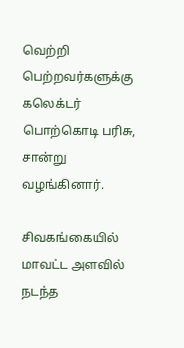வெற்றி பெற்றவர்களுக்கு கலெக்டர் பொற்கொடி பரிசு, சான்று வழங்கினார்.

சிவகங்கையில் மாவட்ட அளவில் நடந்த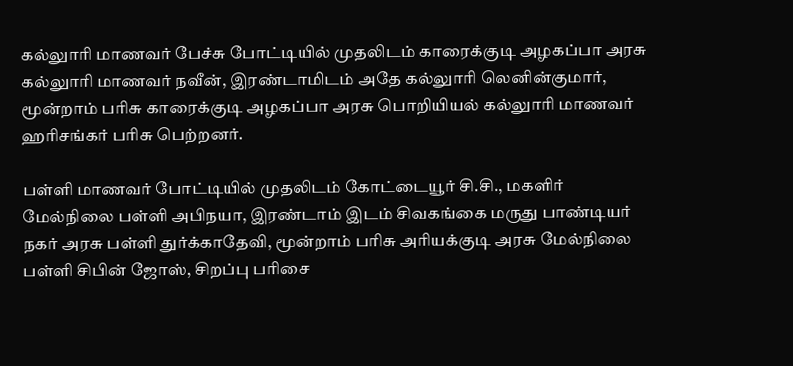கல்லுாரி மாணவர் பேச்சு போட்டியில் முதலிடம் காரைக்குடி அழகப்பா அரசு கல்லுாரி மாணவர் நவீன், இரண்டாமிடம் அதே கல்லுாரி லெனின்குமார், மூன்றாம் பரிசு காரைக்குடி அழகப்பா அரசு பொறியியல் கல்லுாரி மாணவர் ஹரிசங்கர் பரிசு பெற்றனர்.

பள்ளி மாணவர் போட்டியில் முதலிடம் கோட்டையூர் சி.சி., மகளிர் மேல்நிலை பள்ளி அபிநயா, இரண்டாம் இடம் சிவகங்கை மருது பாண்டியர் நகர் அரசு பள்ளி துர்க்காதேவி, மூன்றாம் பரிசு அரியக்குடி அரசு மேல்நிலை பள்ளி சிபின் ஜோஸ், சிறப்பு பரிசை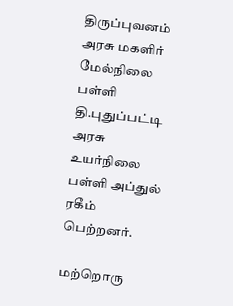திருப்புவனம் அரசு மகளிர் மேல்நிலை பள்ளி தி.புதுப்பட்டி அரசு உயர்நிலை பள்ளி அப்துல் ரகீம் பெற்றனர்.

மற்றொரு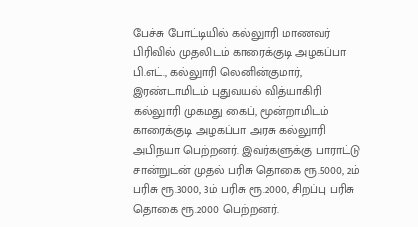பேச்சு போட்டியில் கல்லுாரி மாணவர் பிரிவில் முதலிடம் காரைக்குடி அழகப்பா பி.எட்., கல்லுாரி லெனின்குமார், இரண்டாமிடம் புதுவயல் வித்யாகிரி கல்லுாரி முகமது கைப், மூன்றாமிடம் காரைக்குடி அழகப்பா அரசு கல்லுாரி அபிநயா பெற்றனர். இவர்களுக்கு பாராட்டு சான்றுடன் முதல் பரிசு தொகை ரூ.5000, 2ம் பரிசு ரூ.3000, 3ம் பரிசு ரூ.2000, சிறப்பு பரிசு தொகை ரூ.2000 பெற்றனர்.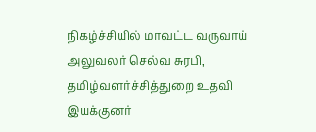நிகழ்ச்சியில் மாவட்ட வருவாய் அலுவலர் செல்வ சுரபி, தமிழ்வளர்ச்சித்துறை உதவி இயக்குனர்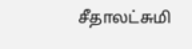சீதாலட்சுமி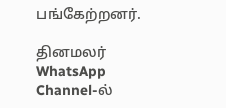பங்கேற்றனர்.

தினமலர் WhatsApp Channel-ல்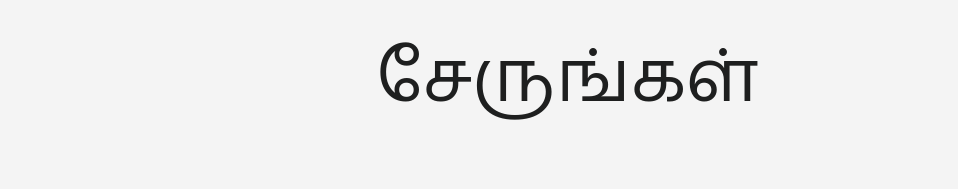சேருங்கள்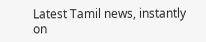Latest Tamil news, instantly on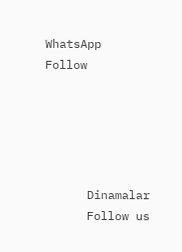WhatsApp
Follow





      Dinamalar
      Follow us